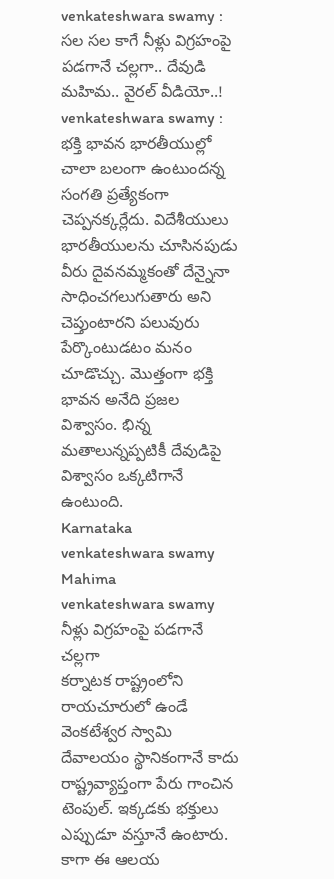venkateshwara swamy : సల సల కాగే నీళ్లు విగ్రహంపై పడగానే చల్లగా.. దేవుడి మహిమ.. వైరల్ వీడియో..!
venkateshwara swamy : భక్తి భావన భారతీయుల్లో చాలా బలంగా ఉంటుందన్న సంగతి ప్రత్యేకంగా చెప్పనక్కర్లేదు. విదేశీయులు భారతీయులను చూసినపుడు వీరు దైవనమ్మకంతో దేన్నైనా సాధించగలుగుతారు అని చెప్తుంటారని పలువురు పేర్కొంటుడటం మనం చూడొచ్చు. మొత్తంగా భక్తి భావన అనేది ప్రజల విశ్వాసం. భిన్న మతాలున్నప్పటికీ దేవుడిపై విశ్వాసం ఒక్కటిగానే ఉంటుంది.
Karnataka venkateshwara swamy Mahima
venkateshwara swamy నీళ్లు విగ్రహంపై పడగానే చల్లగా
కర్నాటక రాష్ట్రంలోని రాయచూరులో ఉండే వెంకటేశ్వర స్వామి దేవాలయం స్థానికంగానే కాదు రాష్ట్రవ్యాప్తంగా పేరు గాంచిన టెంపుల్. ఇక్కడకు భక్తులు ఎప్పుడూ వస్తూనే ఉంటారు. కాగా ఈ ఆలయ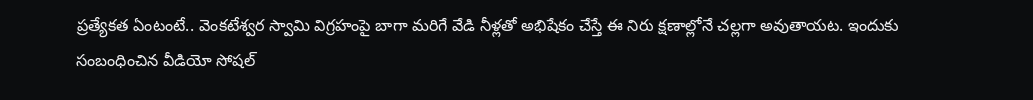ప్రత్యేకత ఏంటంటే.. వెంకటేశ్వర స్వామి విగ్రహంపై బాగా మరిగే వేడి నీళ్లతో అభిషేకం చేస్తే ఈ నిరు క్షణాల్లోనే చల్లగా అవుతాయట. ఇందుకు సంబంధించిన వీడియో సోషల్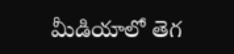మీడియాలో తెగ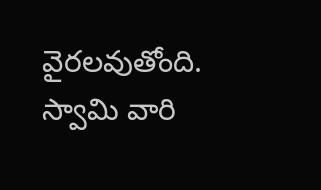వైరలవుతోంది.
స్వామి వారి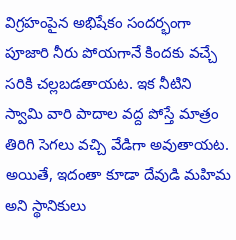విగ్రహంపైన అభిషేకం సందర్భంగా పూజారి నీరు పోయగానే కిందకు వచ్చే సరికి చల్లబడతాయట. ఇక నీటిని స్వామి వారి పాదాల వద్ద పోస్తే మాత్రం తిరిగి సెగలు వచ్చి వేడిగా అవుతాయట. అయితే, ఇదంతా కూడా దేవుడి మహిమ అని స్థానికులు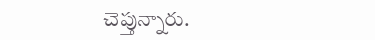చెప్తున్నారు.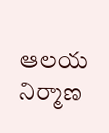ఆలయ నిర్మాణ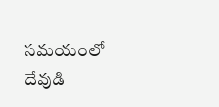సమయంలో దేవుడి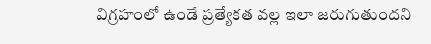విగ్రహంలో ఉండే ప్రత్యేకత వల్ల ఇలా జరుగుతుందని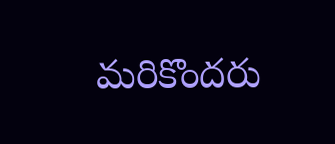మరికొందరు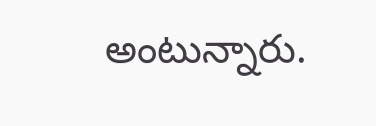అంటున్నారు.